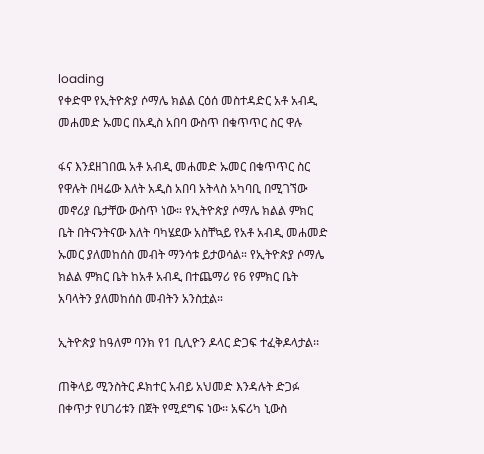loading
የቀድሞ የኢትዮጵያ ሶማሌ ክልል ርዕሰ መስተዳድር አቶ አብዲ መሐመድ ኡመር በአዲስ አበባ ውስጥ በቁጥጥር ስር ዋሉ

ፋና እንደዘገበዉ አቶ አብዲ መሐመድ ኡመር በቁጥጥር ስር የዋሉት በዛሬው እለት አዲስ አበባ አትላስ አካባቢ በሚገኘው መኖሪያ ቤታቸው ውስጥ ነው። የኢትዮጵያ ሶማሌ ክልል ምክር ቤት በትናንትናው እለት ባካሄደው አስቸኳይ የአቶ አብዲ መሐመድ ኡመር ያለመከሰስ መብት ማንሳቱ ይታወሳል። የኢትዮጵያ ሶማሌ ክልል ምክር ቤት ከአቶ አብዲ በተጨማሪ የ6 የምክር ቤት አባላትን ያለመከሰስ መብትን አንስቷል።

ኢትዮጵያ ከዓለም ባንክ የ1 ቢሊዮን ዶላር ድጋፍ ተፈቅዶላታል፡፡

ጠቅላይ ሚንስትር ዶክተር አብይ አህመድ እንዳሉት ድጋፉ በቀጥታ የሀገሪቱን በጀት የሚደግፍ ነው፡፡ አፍሪካ ኒውስ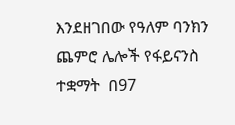እንደዘገበው የዓለም ባንክን ጨምሮ ሌሎች የፋይናንስ ተቋማት  በ97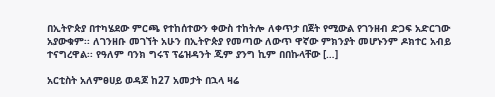በኢትዮጵያ በተካሄደው ምርጫ የተከሰተውን ቀውስ ተከትሎ ለቀጥታ በጀት የሚውል የገንዘብ ድጋፍ አድርገው አያውቁም፡፡ ለገንዘቡ መገኘት አሁን በኢትዮጵያ የመጣው ለውጥ ዋኛው ምክንያት መሆኑንም ዶክተር አብይ ተናግረዋል፡፡ የዓለም ባንክ ግሩፕ ፕሬዝዳንት ጂም ያንግ ኪም በበኩላቸው […]

አርቲስት አለምፀሀይ ወዳጆ ከ27 አመታት በኋላ ዛሬ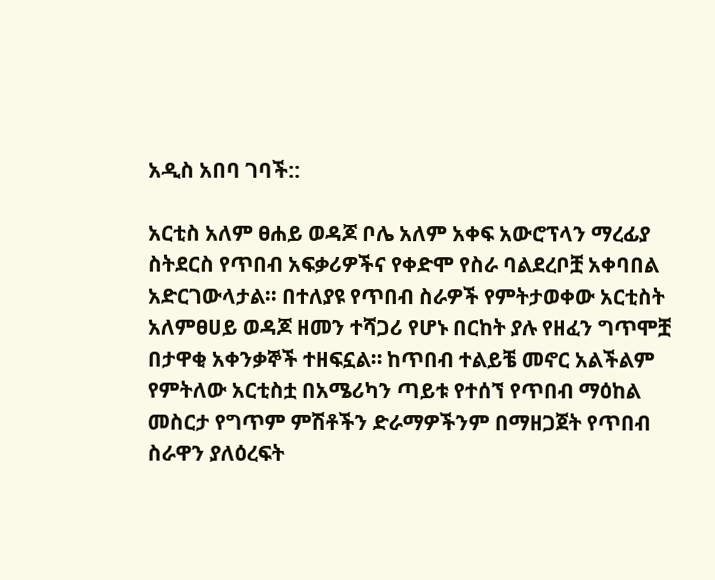አዲስ አበባ ገባች::

አርቲስ አለም ፀሐይ ወዳጆ ቦሌ አለም አቀፍ አውሮፕላን ማረፊያ ስትደርስ የጥበብ አፍቃሪዎችና የቀድሞ የስራ ባልደረቦቿ አቀባበል አድርገውላታል፡፡ በተለያዩ የጥበብ ስራዎች የምትታወቀው አርቲስት አለምፀሀይ ወዳጆ ዘመን ተሻጋሪ የሆኑ በርከት ያሉ የዘፈን ግጥሞቿ በታዋቂ አቀንቃኞች ተዘፍኗል። ከጥበብ ተልይቼ መኖር አልችልም የምትለው አርቲስቷ በአሜሪካን ጣይቱ የተሰኘ የጥበብ ማዕከል መስርታ የግጥም ምሽቶችን ድራማዎችንም በማዘጋጀት የጥበብ ስራዋን ያለዕረፍት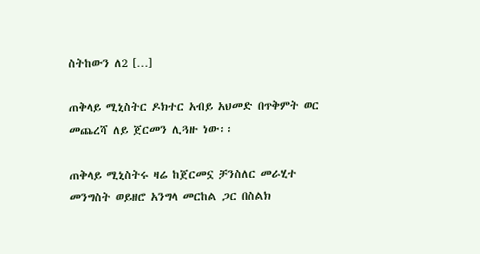ስትከውን ለ2 […]

ጠቅላይ ሚኒስትር ዶክተር አብይ አህመድ በጥቅምት ወር መጨረሻ ለይ ጀርመን ሊጓዙ ነው፡፡

ጠቅላይ ሚኒስትሩ ዛሬ ከጀርመኗ ቻንስለር መራሂተ መንግስት ወይዘሮ አንግላ መርከል ጋር በስልክ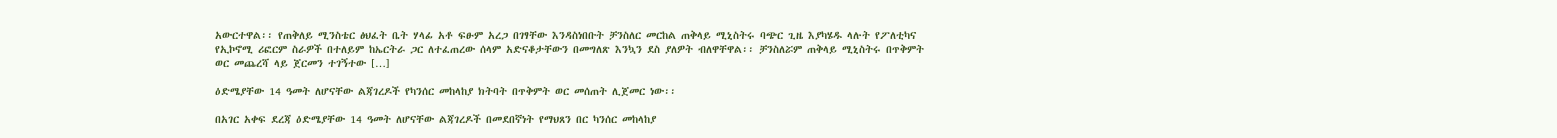አውርተዋል፡፡ የጠቅለይ ሚንስቴር ፅህፈት ቤት ሃላፊ አቶ ፍፁም አረጋ በገፃቸው እንዳስነበቡት ቻንስለር መርከል ጠቅላይ ሚኒስትሩ ባጭር ጊዜ እያካሄዱ ላሉት የፖለቲካና የኢኮኖሚ ሪፎርም ስራዎች በተለይም ከኤርትራ ጋር ለተፈጠረው ሰላም አድናቆታቸውን በመግለጽ እንኳን ደስ ያለዎት ብለዋቸዋል፡፡ ቻንስለሯም ጠቅላይ ሚኒስትሩ በጥቅምት ወር መጨረሻ ላይ ጀርመን ተገኝተው […]

ዕድሜያቸው 14 ዓመት ለሆናቸው ልጃገረዶች የካንሰር መከላከያ ክትባት በጥቅምት ወር መሰጠት ሊጀመር ነው፡፡

በአገር አቀፍ ደረጃ ዕድሜያቸው 14 ዓመት ለሆናቸው ልጃገረዶች በመደበኛነት የማህጸን በር ካንሰር መከላከያ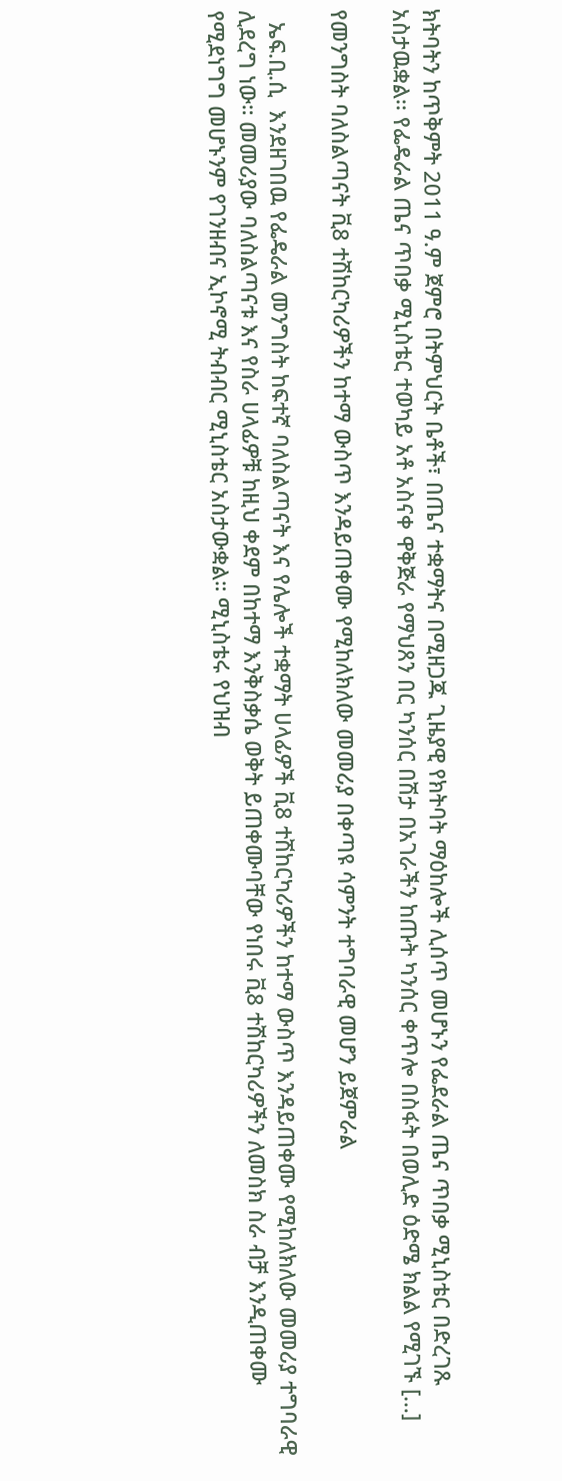ክትባትን ከጥቅምት 2011 ዓ.ም ጀምሮ በትምህርት ቤቶች፣ በጤና ተቋማትና በሚዘጋጁ ጊዜያዊ የክትባት ማዕከሎች ሊሰጥ መሆኑን የፌደራል ጤና ጥበቃ ሚኒስቴር በድረገጹ አስታዉቋል፡፡ የፌዴራል ጤና ጥበቃ ሚኒስቴር ተወካይ አቶ አስናቀ ዋቅጅራ የማህጸን በር ካንሰር በሽታ በአገራችን ከጡት ካንሰር ቀጥሎ በስፋት በወሊድ ዕድሜ ክልል የሚገኙ […]

የመንግስት ባለስልጣናት ቪ8 ተሽከርካሪዎችን ከተማ ውስጥ እንዳይጠቀሙ የሚከለክለው መመሪያ በቀጣዩ ሳምንት ተግባራዊ መሆን ይጀምራል

  ኤፍ.ቢ.ሲ  እንደዘገበዉ የፌዴራል መንግስት ከፍተኛ ባለስልጣናት እና የሌሎች ተቋማት ሀላፊዎች ቪ8 ተሽከርካሪዎችን ከተማ ውስጥ እንዳይጠቀሙ የሚከለክለው መመሪያ ተግባራዊ ሊደረግ ነው። መመሪያው ባለስልጣናቱ እና የስራ ሀላፊዎቹ ከዚህ ቀደም በከተማ እንቅስቃሴ ወቅት ይጠቀሙባቸው የነበሩ ቪ8 ተሽከርካሪዎችን ለመስክ ስራ ብቻ እንዲጠቀሙ የሚደነግግ መሆኑንም የገንዘብና ኢኮኖሚ ትብብር ሚኒስቴር አስታውቋል። ሚኒስቴሩ የህዝብ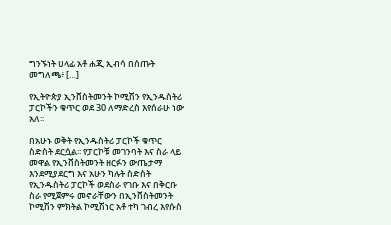ግንኙነት ሀላፊ አቶ ሐጂ ኢብሳ በሰጡት መግለጫ፥ […]

የኢትዮጵያ ኢንቨስትመንት ኮሚሽን የኢንዱስትሪ ፓርኮችን ቁጥር ወደ 30 ለማድረስ እየሰራሁ ነው አለ፡፡

በአሁኑ ወቅት የኢንዱስትሪ ፓርኮች ቁጥር ስድስት ደርሷል፡፡ የፓርኮቹ መገንባት እና ስራ ላይ መዋል የኢንቨስትመንት ዘርፉን ውጤታማ እንደሚያደርግ እና አሁን ካሉት ስድስት የኢንዱስትሪ ፓርኮች ወደስራ የገቡ እና በቅርቡ ስራ የሚጀምሩ መኖራቸውን በኢንቨስትመንት ኮሚሽን ምክትል ኮሚሽነር አቶ ተካ ገብረ እየሱስ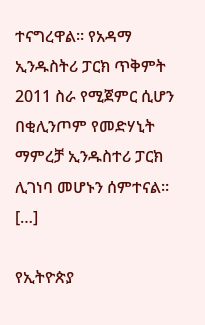ተናግረዋል፡፡ የአዳማ ኢንዱስትሪ ፓርክ ጥቅምት 2011 ስራ የሚጀምር ሲሆን በቂሊንጦም የመድሃኒት ማምረቻ ኢንዱስተሪ ፓርክ ሊገነባ መሆኑን ሰምተናል፡፡ […]

የኢትዮጵያ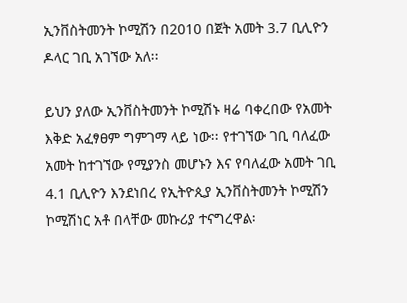ኢንቨስትመንት ኮሚሽን በ2010 በጀት አመት 3.7 ቢሊዮን ዶላር ገቢ አገኘው አለ፡፡

ይህን ያለው ኢንቨስትመንት ኮሚሽኑ ዛሬ ባቀረበው የአመት እቅድ አፈፃፀም ግምገማ ላይ ነው፡፡ የተገኘው ገቢ ባለፈው አመት ከተገኘው የሚያንስ መሆኑን እና የባለፈው አመት ገቢ 4.1 ቢሊዮን እንደነበረ የኢትዮጲያ ኢንቨስትመንት ኮሚሽን ኮሚሽነር አቶ በላቸው መኩሪያ ተናግረዋል፡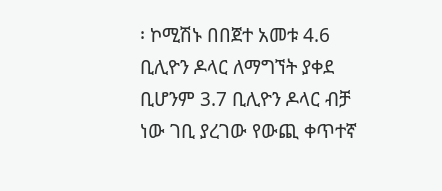፡ ኮሚሽኑ በበጀተ አመቱ 4.6 ቢሊዮን ዶላር ለማግኘት ያቀደ ቢሆንም 3.7 ቢሊዮን ዶላር ብቻ ነው ገቢ ያረገው የውጪ ቀጥተኛ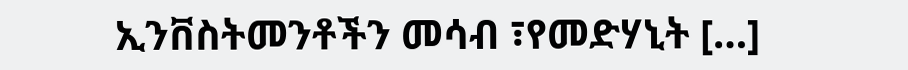ኢንቨስትመንቶችን መሳብ ፣የመድሃኒት […]